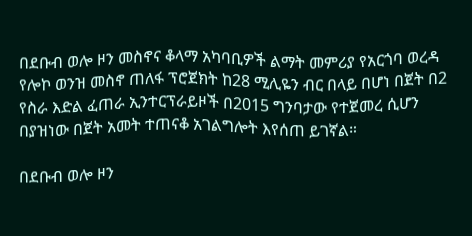በደቡብ ወሎ ዞን መስኖና ቆላማ አካባቢዎች ልማት መምሪያ የአርጎባ ወረዳ የሎኮ ወንዝ መስኖ ጠለፋ ፕሮጀክት ከ28 ሚሊዬን ብር በላይ በሆነ በጀት በ2 የስራ እድል ፈጠራ ኢንተርፕራይዞች በ2015 ግንባታው የተጀመረ ሲሆን በያዝነው በጀት አመት ተጠናቆ አገልግሎት እየሰጠ ይገኛል።

በደቡብ ወሎ ዞን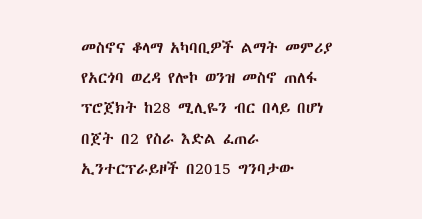መስኖና ቆላማ አካባቢዎች ልማት መምሪያ የአርጎባ ወረዳ የሎኮ ወንዝ መስኖ ጠለፋ ፕሮጀክት ከ28 ሚሊዬን ብር በላይ በሆነ በጀት በ2 የስራ እድል ፈጠራ ኢንተርፕራይዞች በ2015 ግንባታው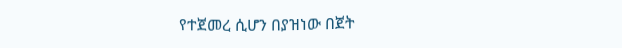የተጀመረ ሲሆን በያዝነው በጀት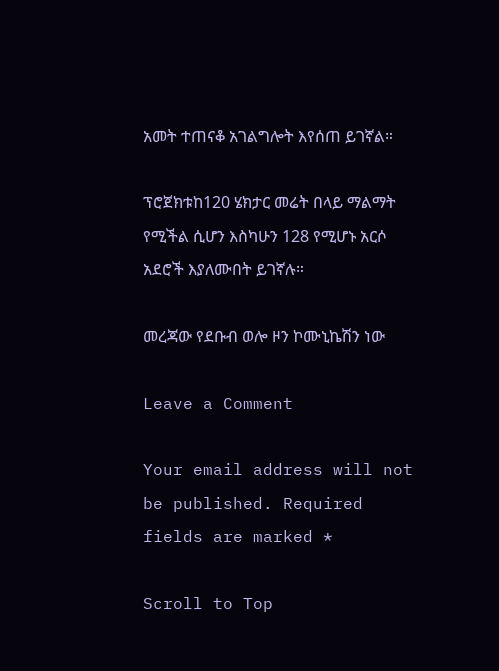አመት ተጠናቆ አገልግሎት እየሰጠ ይገኛል።

ፕሮጀክቱከ120 ሄክታር መሬት በላይ ማልማት የሚችል ሲሆን እስካሁን 128 የሚሆኑ አርሶ አደሮች እያለሙበት ይገኛሉ።

መረጃው የደቡብ ወሎ ዞን ኮሙኒኬሽን ነው

Leave a Comment

Your email address will not be published. Required fields are marked *

Scroll to Top